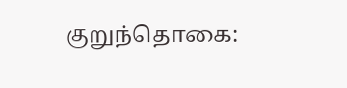குறுந்தொகை: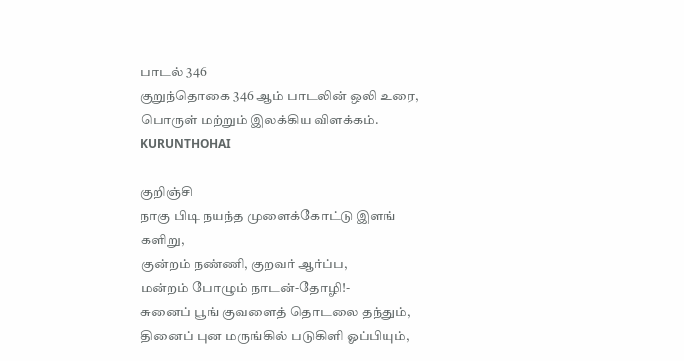பாடல் 346
குறுந்தொகை 346 ஆம் பாடலின் ஒலி உரை, பொருள் மற்றும் இலக்கிய விளக்கம்.
KURUNTHOHAI

குறிஞ்சி
நாகு பிடி நயந்த முளைக்கோட்டு இளங் களிறு,
குன்றம் நண்ணி, குறவர் ஆர்ப்ப,
மன்றம் போழும் நாடன்-தோழி!-
சுனைப் பூங் குவளைத் தொடலை தந்தும்,
தினைப் புன மருங்கில் படுகிளி ஓப்பியும்,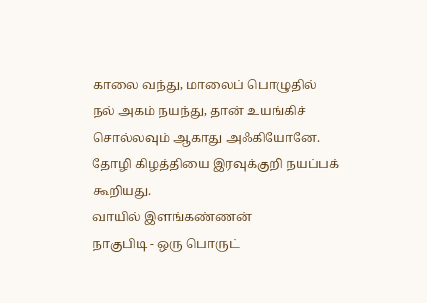காலை வந்து, மாலைப் பொழுதில்
நல் அகம் நயந்து, தான் உயங்கிச்
சொல்லவும் ஆகாது அஃகியோனே.
தோழி கிழத்தியை இரவுக்குறி நயப்பக் கூறியது.
வாயில் இளங்கண்ணன்
நாகுபிடி - ஒரு பொருட்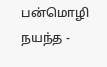பன்மொழி
நயந்த -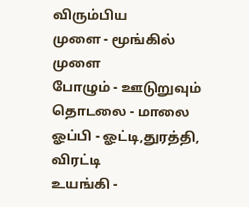விரும்பிய
முளை - மூங்கில் முளை
போழும் - ஊடுறுவும்
தொடலை - மாலை
ஓப்பி - ஓட்டி,துரத்தி, விரட்டி
உயங்கி -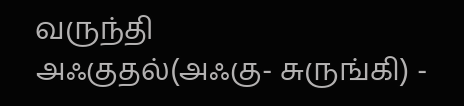வருந்தி
அஃகுதல்(அஃகு- சுருங்கி) -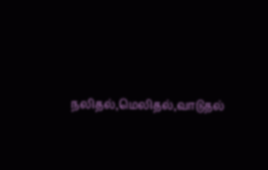நலிதல்,மெலிதல்,வாடுதல்